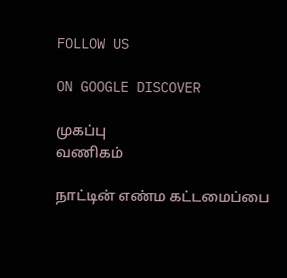FOLLOW US

ON GOOGLE DISCOVER

முகப்பு
வணிகம்

நாட்டின் எண்ம கட்டமைப்பை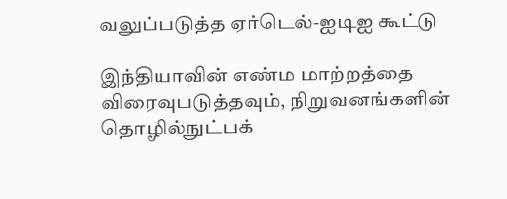வலுப்படுத்த ஏர்டெல்-ஐடிஐ கூட்டு

இந்தியாவின் எண்ம மாற்றத்தை விரைவுபடுத்தவும், நிறுவனங்களின் தொழில்நுட்பக்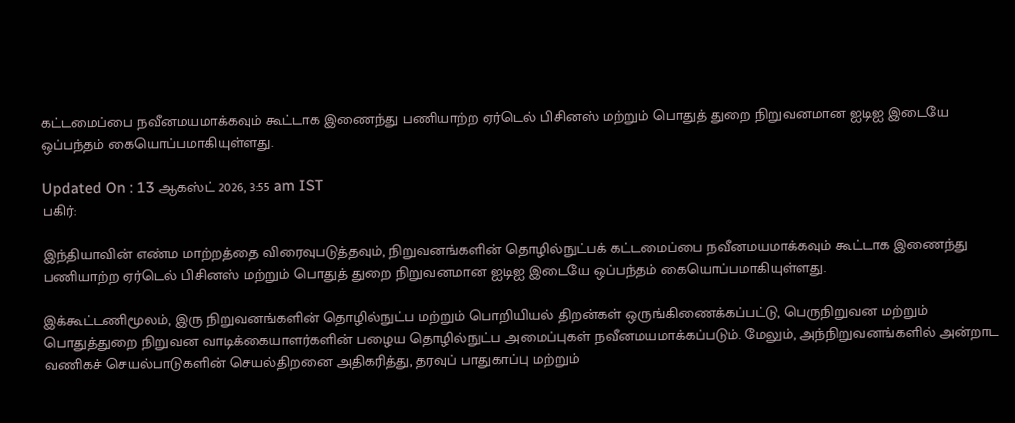கட்டமைப்பை நவீனமயமாக்கவும் கூட்டாக இணைந்து பணியாற்ற ஏர்டெல் பிசினஸ் மற்றும் பொதுத் துறை நிறுவனமான ஐடிஐ இடையே ஒப்பந்தம் கையொப்பமாகியுள்ளது.

Updated On : 13 ஆகஸ்ட் 2026, 3:55 am IST
பகிர்:

இந்தியாவின் எண்ம மாற்றத்தை விரைவுபடுத்தவும், நிறுவனங்களின் தொழில்நுட்பக் கட்டமைப்பை நவீனமயமாக்கவும் கூட்டாக இணைந்து பணியாற்ற ஏர்டெல் பிசினஸ் மற்றும் பொதுத் துறை நிறுவனமான ஐடிஐ இடையே ஒப்பந்தம் கையொப்பமாகியுள்ளது.

இக்கூட்டணிமூலம், இரு நிறுவனங்களின் தொழில்நுட்ப மற்றும் பொறியியல் திறன்கள் ஒருங்கிணைக்கப்பட்டு, பெருநிறுவன மற்றும் பொதுத்துறை நிறுவன வாடிக்கையாளர்களின் பழைய தொழில்நுட்ப அமைப்புகள் நவீனமயமாக்கப்படும். மேலும், அந்நிறுவனங்களில் அன்றாட வணிகச் செயல்பாடுகளின் செயல்திறனை அதிகரித்து, தரவுப் பாதுகாப்பு மற்றும்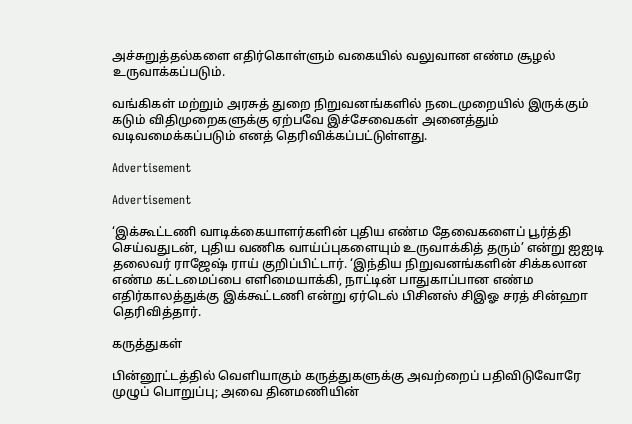அச்சுறுத்தல்களை எதிர்கொள்ளும் வகையில் வலுவான எண்ம சூழல் உருவாக்கப்படும்.

வங்கிகள் மற்றும் அரசுத் துறை நிறுவனங்களில் நடைமுறையில் இருக்கும் கடும் விதிமுறைகளுக்கு ஏற்பவே இச்சேவைகள் அனைத்தும் வடிவமைக்கப்படும் எனத் தெரிவிக்கப்பட்டுள்ளது.

Advertisement

Advertisement

‘இக்கூட்டணி வாடிக்கையாளர்களின் புதிய எண்ம தேவைகளைப் பூர்த்தி செய்வதுடன், புதிய வணிக வாய்ப்புகளையும் உருவாக்கித் தரும்’ என்று ஐஐடி தலைவர் ராஜேஷ் ராய் குறிப்பிட்டார். ‘இந்திய நிறுவனங்களின் சிக்கலான எண்ம கட்டமைப்பை எளிமையாக்கி, நாட்டின் பாதுகாப்பான எண்ம எதிர்காலத்துக்கு இக்கூட்டணி என்று ஏர்டெல் பிசினஸ் சிஇஓ சரத் சின்ஹா தெரிவித்தார்.

கருத்துகள்

பின்னூட்டத்தில் வெளியாகும் கருத்துகளுக்கு அவற்றைப் பதிவிடுவோரே முழுப் பொறுப்பு; அவை தினமணியின்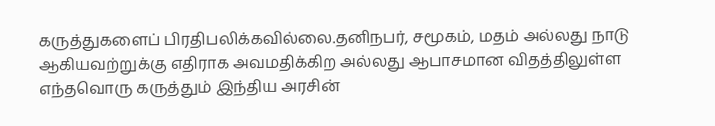கருத்துகளைப் பிரதிபலிக்கவில்லை.தனிநபர், சமூகம், மதம் அல்லது நாடு ஆகியவற்றுக்கு எதிராக அவமதிக்கிற அல்லது ஆபாசமான விதத்திலுள்ள எந்தவொரு கருத்தும் இந்திய அரசின்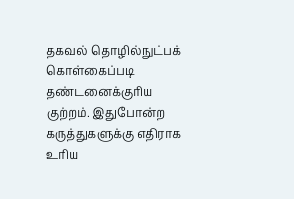தகவல் தொழில்நுட்பக் கொள்கைப்படி தண்டனைக்குரிய குற்றம். இதுபோன்ற கருத்துகளுக்கு எதிராக உரிய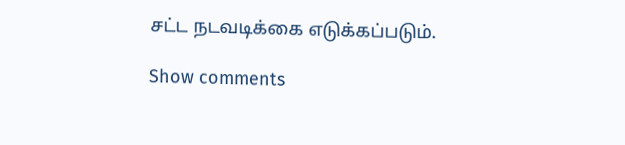சட்ட நடவடிக்கை எடுக்கப்படும்.

Show comments